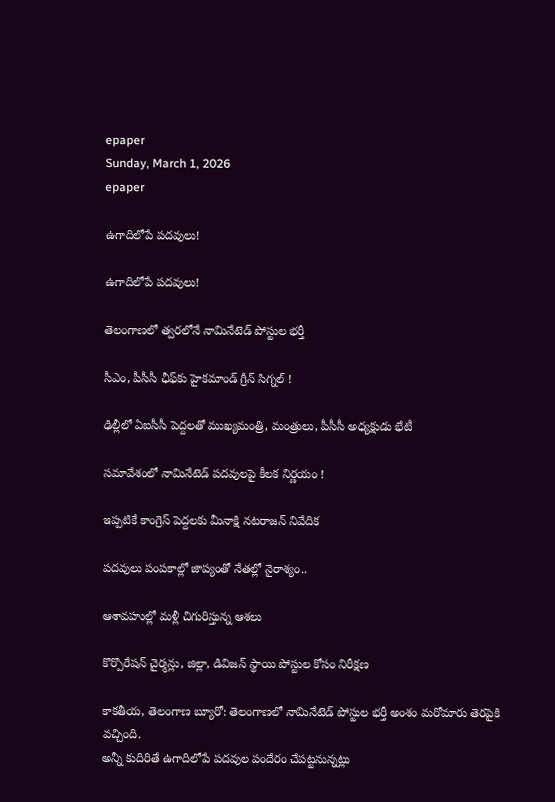epaper
Sunday, March 1, 2026
epaper

ఉగాదిలోపే ప‌ద‌వులు!

ఉగాదిలోపే ప‌ద‌వులు!

తెలంగాణ‌లో త్వ‌ర‌లోనే నామినేటెడ్ పోస్టుల భ‌ర్తీ

సీఎం, పీసీసీ ఛీఫ్‌కు హైక‌మాండ్ గ్రీన్ సిగ్న‌ల్ !

ఢిల్లీలో ఏఐసీసీ పెద్ద‌ల‌తో ముఖ్య‌మంత్రి, మంత్రులు, పీసీసీ అధ్య‌క్షుడు భేటీ

స‌మావేశంలో నామినేటెడ్ ప‌ద‌వులపై కీల‌క నిర్ణ‌యం !

ఇప్ప‌టికే కాంగ్రెస్ పెద్ద‌ల‌కు మీనాక్షి న‌ట‌రాజ‌న్ నివేదిక‌

ప‌ద‌వులు పంప‌కాల్లో జాప్యంతో నేత‌ల్లో నైరాశ్యం..

ఆశావ‌హుల్లో మ‌ళ్లీ చిగురిస్తున్న ఆశ‌లు

కొర్పొరేష‌న్ చైర్మ‌న్లు, జిల్లా, డివిజ‌న్ స్థాయి పోస్టుల కోసం నిరీక్ష‌ణ‌

కాక‌తీయ‌, తెలంగాణ బ్యూరో: తెలంగాణలో నామినేటెడ్ పోస్టుల భర్తీ అంశం మ‌రోమారు తెర‌పైకి వ‌చ్చింది.
అన్నీ కుదిరితే ఉగాదిలోపే ప‌ద‌వుల పందేరం చేప‌ట్ట‌నున్న‌ట్లు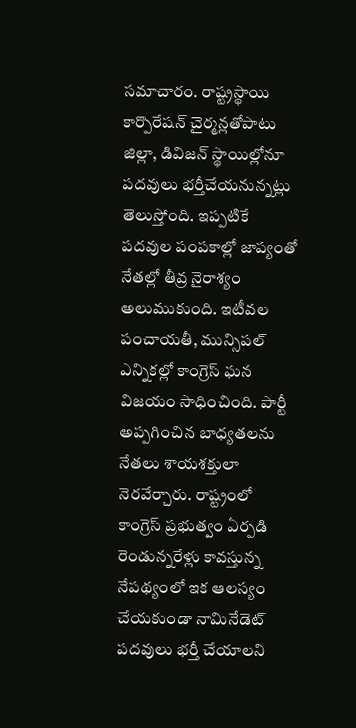స‌మాచారం. రాష్ట్ర‌స్థాయి కార్పొరేష‌న్ చైర్మ‌న్ల‌తోపాటు జిల్లా, డివిజ‌న్ స్థాయిల్లోనూ ప‌దవులు భ‌ర్తీచేయ‌నున్న‌ట్లు తెలుస్తోంది. ఇప్ప‌టికే ప‌ద‌వుల పంప‌కాల్లో జాప్యంతో నేత‌ల్లో తీవ్ర నైరాశ్యం అలుముకుంది. ఇటీవ‌ల పంచాయ‌తీ, మున్సిప‌ల్ ఎన్నిక‌ల్లో కాంగ్రెస్ ఘ‌న విజ‌యం సాధించింది. పార్టీ అప్ప‌గించిన బాధ్య‌త‌ల‌ను నేత‌లు శాయ‌శ‌క్తులా నెర‌వేర్చారు. రాష్ట్రంలో కాంగ్రెస్ ప్ర‌భుత్వం ఏర్ప‌డి రెండున్న‌రేళ్లు కావ‌స్తున్న నేప‌థ్యంలో ఇక ఆల‌స్యం చేయ‌కుండా నామినేడెట్ ప‌ద‌వులు భ‌ర్తీ చేయాల‌ని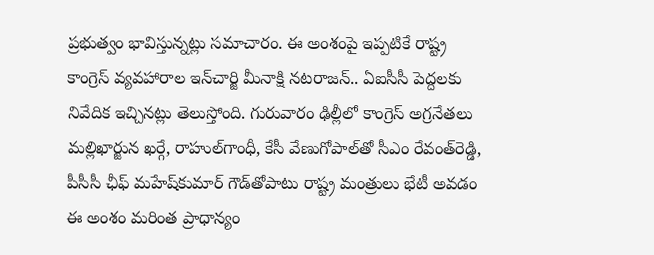ప్ర‌భుత్వం భావిస్తున్న‌ట్లు స‌మాచారం. ఈ అంశంపై ఇప్ప‌టికే రాష్ట్ర కాంగ్రెస్ వ్య‌వ‌హారాల ఇన్‌చార్జి మీనాక్షి న‌టరాజ‌న్‌.. ఏఐసీసీ పెద్ద‌ల‌కు నివేదిక ఇచ్చిన‌ట్లు తెలుస్తోంది. గురువారం ఢిల్లీలో కాంగ్రెస్ అగ్ర‌నేత‌లు మ‌ల్లిఖార్జున ఖ‌ర్గే, రాహుల్‌గాంధీ, కేసీ వేణుగోపాల్‌తో సీఎం రేవంత్‌రెడ్డి, పీసీసీ ఛీఫ్ మ‌హేష్‌కుమార్ గౌడ్‌తోపాటు రాష్ట్ర మంత్రులు భేటీ అవ‌డం ఈ అంశం మ‌రింత ప్రాధాన్యం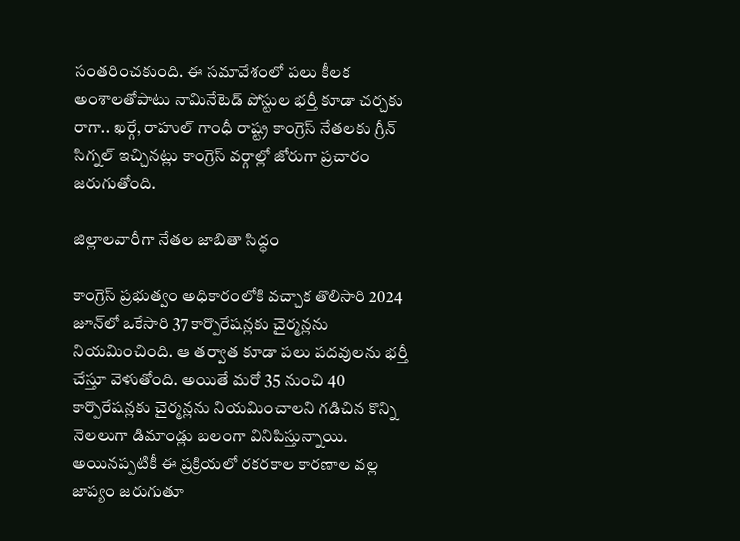సంత‌రించ‌కుంది. ఈ స‌మావేశంలో ప‌లు కీల‌క అంశాల‌తోపాటు నామినేటెడ్ పోస్టుల భ‌ర్తీ కూడా చ‌ర్చ‌కు రాగా.. ఖ‌ర్గే, రాహుల్ గాంధీ రాష్ట్ర కాంగ్రెస్ నేత‌ల‌కు గ్రీన్ సిగ్న‌ల్ ఇచ్చిన‌ట్లు కాంగ్రెస్ వ‌ర్గాల్లో జోరుగా ప్ర‌చారం జ‌రుగుతోంది.

జిల్లాలవారీగా నేతల జాబితా సిద్ధం

కాంగ్రెస్ ప్రభుత్వం అధికారంలోకి వచ్చాక తొలిసారి 2024 జూన్‌లో ఒకేసారి 37 కార్పొరేషన్లకు చైర్మన్ల‌ను నియమించింది. ఆ తర్వాత కూడా పలు పదవులను భర్తీ చేస్తూ వెళుతోంది. అయితే మరో 35 నుంచి 40 కార్పొరేషన్లకు చైర్మన్ల‌ను నియమించాలని గడిచిన కొన్ని నెలలుగా డిమాండ్లు బలంగా వినిపిస్తున్నాయి. అయినప్పటికీ ఈ ప్రక్రియలో రకరకాల కారణాల వల్ల జాప్యం జరుగుతూ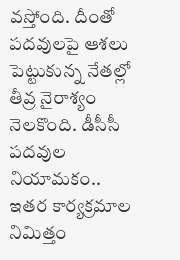వస్తోంది. దీంతో పదవులపై ఆశలు పెట్టుకున్న నేతల్లో తీవ్ర నైరాశ్యం నెలకొంది. డీసీసీ పదవుల నియామకం.. ఇతర కార్యక్రమాల నిమిత్తం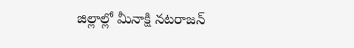జిల్లాల్లో మీనాక్షి నటరాజ‌న్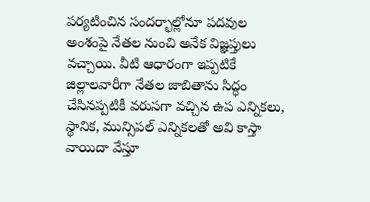పర్యటించిన సందర్భాల్లోనూ పదవుల అంశంపై నేతల నుంచి అనేక విజ్ఞప్తులు వచ్చాయి. వీటి ఆధారంగా ఇప్పటికే జిల్లాలవారీగా నేతల జాబితాను సిద్ధం చేసినప్ప‌టికీ వరుసగా వచ్చిన ఉప ఎన్నికలు, స్థానిక, మున్సిపల్ ఎన్నికలతో అవి కాస్తా వాయిదా వేస్తూ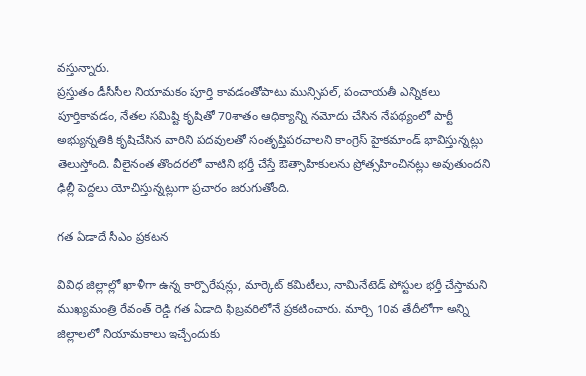వస్తున్నారు.
ప్రస్తుతం డీసీసీల నియామకం పూర్తి కావడంతోపాటు మున్సిపల్, పంచాయ‌తీ ఎన్నికలు పూర్తికావడం, నేతల సమిష్టి కృషితో 70శాతం ఆధిక్యాన్ని నమోదు చేసిన నేపథ్యంలో పార్టీ అభ్యున్నతికి కృషిచేసిన వారిని పదవులతో సంతృప్తిప‌ర‌చాల‌ని కాంగ్రెస్ హైక‌మాండ్ భావిస్తున్న‌ట్లు తెలుస్తోంది. వీలైనంత తొంద‌ర‌లో వాటిని భర్తీ చేస్తే ఔత్సాహికులను ప్రోత్సహించినట్లు అవుతుందని ఢిల్లీ పెద్దలు యోచిస్తున్నట్లుగా ప్ర‌చారం జ‌రుగుతోంది.

గ‌త ఏడాదే సీఎం ప్ర‌క‌ట‌న‌

వివిధ జిల్లాల్లో ఖాళీగా ఉన్న కార్పొరేషన్లు, మార్కెట్ కమిటీలు, నామినేటెడ్ పోస్టుల భర్తీ చేస్తామ‌ని ముఖ్యమంత్రి రేవంత్ రెడ్డి గ‌త ఏడాది ఫిబ్ర‌వ‌రిలోనే ప్రకటించారు. మార్చి 10వ తేదీలోగా అన్ని జిల్లాలలో నియామకాలు ఇచ్చేందుకు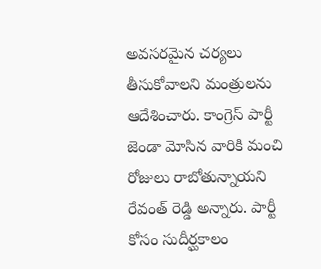అవసరమైన చర్యలు తీసుకోవాలని మంత్రులను ఆదేశించారు. కాంగ్రెస్ పార్టీ జెండా మోసిన వారికి మంచి రోజులు రాబోతున్నాయని రేవంత్ రెడ్డి అన్నారు. పార్టీ కోసం సుదీర్ఘకాలం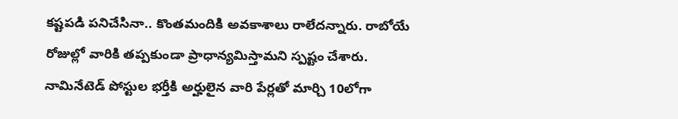కష్టపడి పనిచేసినా.. కొంతమందికి అవకాశాలు రాలేదన్నారు. రాబోయే రోజుల్లో వారికి తప్పకుండా ప్రాధాన్యమిస్తామని స్పష్టం చేశారు. నామినేటెడ్‌ పోస్టుల భర్తీకి అర్హులైన వారి పేర్లతో మార్చి 10లోగా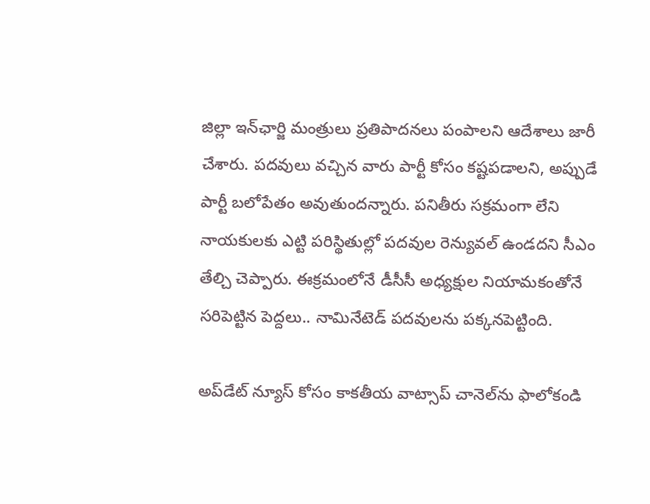జిల్లా ఇన్‌ఛార్జి మంత్రులు ప్రతిపాదనలు పంపాలని ఆదేశాలు జారీ చేశారు. పదవులు వచ్చిన వారు పార్టీ కోసం కష్టపడాలని, అప్పుడే పార్టీ బలోపేతం అవుతుందన్నారు. పనితీరు సక్రమంగా లేని నాయకులకు ఎట్టి పరిస్థితుల్లో పదవుల రెన్యువల్ ఉండదని సీఎం తేల్చి చెప్పారు. ఈక్ర‌మంలోనే డీసీసీ అధ్య‌క్షుల నియామ‌కంతోనే స‌రిపెట్టిన పెద్ద‌లు.. నామినేటెడ్ ప‌ద‌వులను ప‌క్క‌నపెట్టింది.

అప్‌డేట్ న్యూస్ కోసం కాక‌తీయ వాట్సాప్ చానెల్‌ను ఫాలోకండి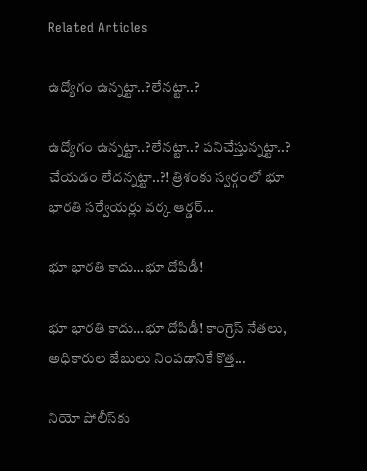Related Articles

ఉద్యోగం ఉన్న‌ట్టా..?లేన‌ట్టా..?

ఉద్యోగం ఉన్న‌ట్టా..?లేన‌ట్టా..? ప‌నిచేస్తున్న‌ట్టా..? చేయ‌డం లేద‌న్న‌ట్టా..?! త్రిశంకు స్వ‌ర్గంలో భూ భార‌తి స‌ర్వేయ‌ర్లు వ‌ర్క ఆర్డ‌ర్...

భూ భారతి కాదు…భూ దోపిడీ!

భూ భారతి కాదు…భూ దోపిడీ! కాంగ్రెస్ నేతలు, అధికారుల జేబులు నింపడానికే కొత్త...

నియో పోలీస్‌కు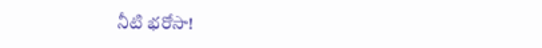నీటి భరోసా!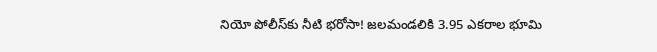నియో పోలీస్‌కు నీటి భరోసా! జలమండలికి 3.95 ఎకరాల భూమి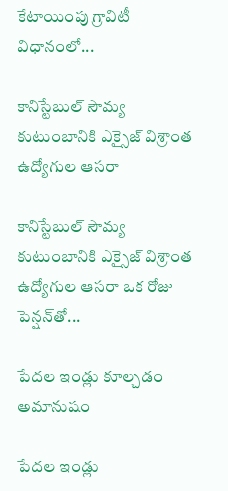కేటాయింపు గ్రావిటీ విధానంలో...

కానిస్టేబుల్ సౌమ్య కుటుంబానికి ఎక్సైజ్ విశ్రాంత ఉద్యోగుల ఆసరా

కానిస్టేబుల్ సౌమ్య కుటుంబానికి ఎక్సైజ్ విశ్రాంత ఉద్యోగుల ఆసరా ఒక రోజు పెన్షన్‌తో...

పేదల ఇండ్లు కూల్చడం అమానుషం

పేదల ఇండ్లు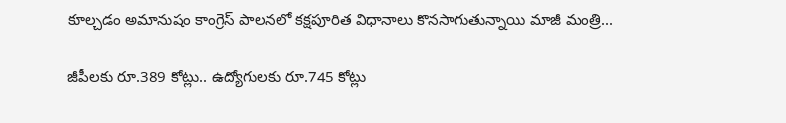కూల్చడం అమానుషం కాంగ్రెస్ పాలనలో క‌క్షపూరిత విధానాలు కొనసాగుతున్నాయి మాజీ మంత్రి...

జీపీలకు రూ.389 కోట్లు.. ఉద్యోగులకు రూ.745 కోట్లు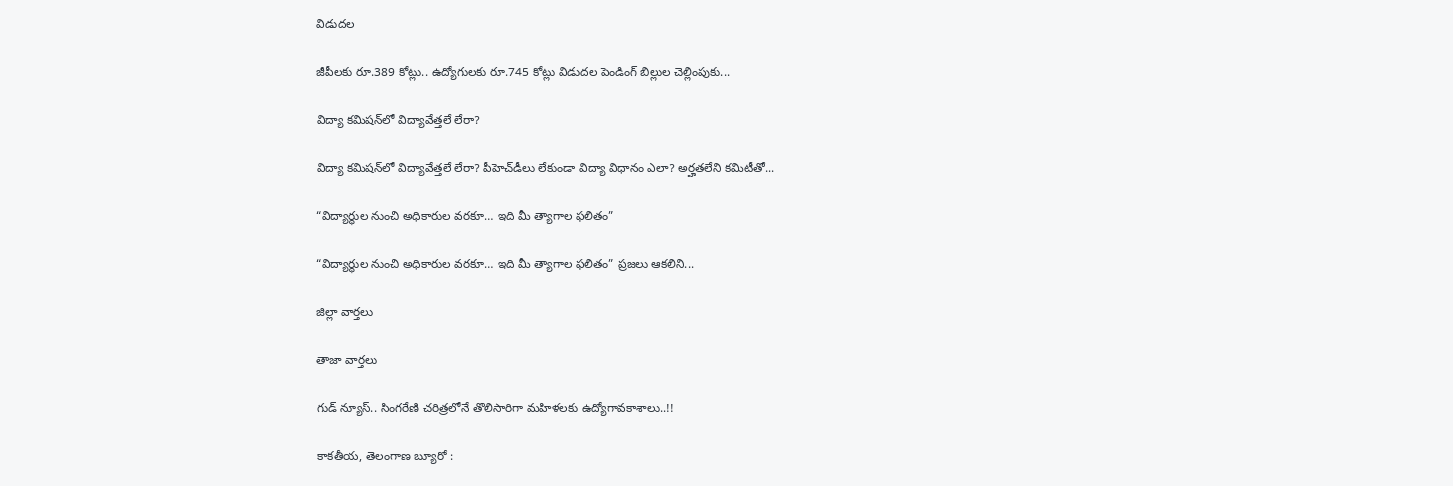విడుదల

జీపీలకు రూ.389 కోట్లు.. ఉద్యోగులకు రూ.745 కోట్లు విడుదల పెండింగ్ బిల్లుల చెల్లింపుకు...

విద్యా కమిషన్‌లో విద్యావేత్తలే లేరా?

విద్యా కమిషన్‌లో విద్యావేత్తలే లేరా? పీహెచ్‌డీలు లేకుండా విద్యా విధానం ఎలా? అర్హతలేని కమిటీతో...

“విద్యార్థుల నుంచి అధికారుల వరకూ… ఇది మీ త్యాగాల ఫలితం”

“విద్యార్థుల నుంచి అధికారుల వరకూ… ఇది మీ త్యాగాల ఫలితం” ప్రజలు ఆకలిని...

జిల్లా వార్త‌లు

తాజా వార్త‌లు

గుడ్ న్యూస్.. సింగరేణి చరిత్రలోనే తొలిసారిగా మ‌హిళ‌ల‌కు ఉద్యోగావ‌కాశాలు..!!

కాక‌తీయ‌, తెలంగాణ బ్యూరో :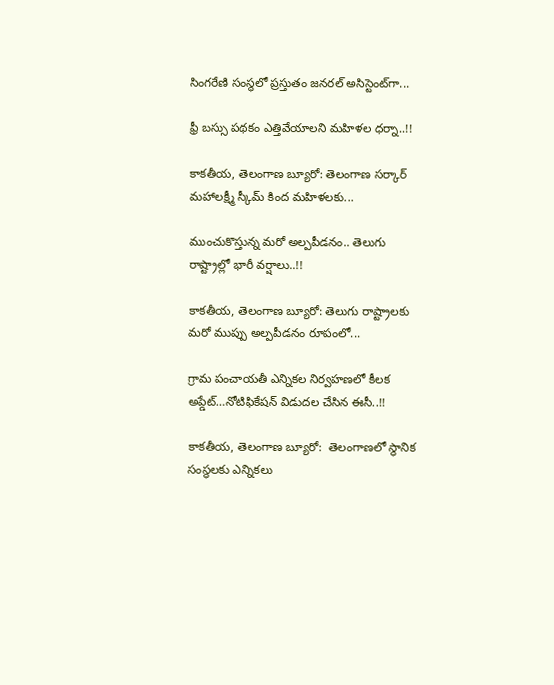సింగరేణి సంస్థలో ప్రస్తుతం జనరల్ అసిస్టెంట్‌గా...

ఫ్రీ బస్సు పథకం ఎత్తివేయాలని మహిళల ధర్నా..!!

కాకతీయ, తెలంగాణ బ్యూరో: తెలంగాణ సర్కార్ మహాలక్ష్మీ స్కీమ్ కింద మహిళలకు...

ముంచుకొస్తున్న మరో అల్పపీడనం.. తెలుగు రాష్ట్రాల్లో భారీ వర్షాలు..!!

కాకతీయ, తెలంగాణ బ్యూరో: తెలుగు రాష్ట్రాలకు మరో ముప్పు అల్పపీడనం రూపంలో...

గ్రామ పంచాయ‌తీ ఎన్నిక‌ల నిర్వ‌హ‌ణ‌లో కీల‌క అప్డేట్‌…నోటిఫికేషన్ విడుదల చేసిన ఈసీ..!!

కాకతీయ, తెలంగాణ బ్యూరో:  తెలంగాణలో స్థానిక సంస్థలకు ఎన్నికలు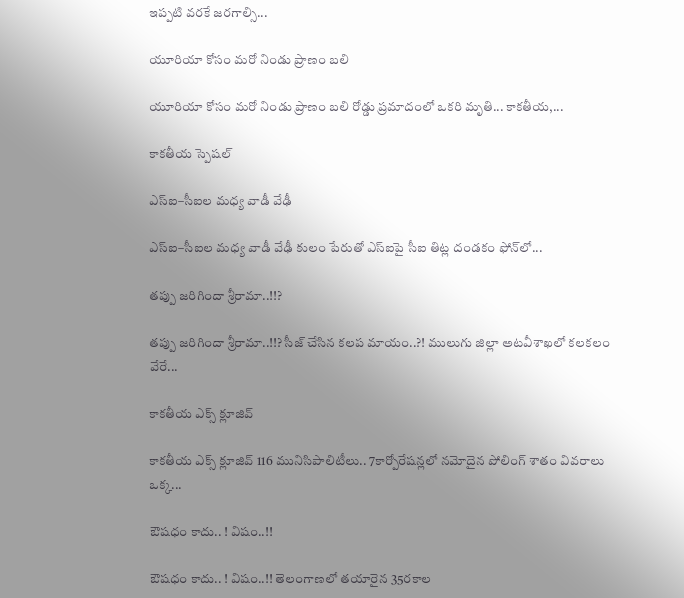ఇప్పటి వరకే జరగాల్సి...

యూరియా కోసం మరో నిండు ప్రాణం బలి

యూరియా కోసం మరో నిండు ప్రాణం బలి రోడ్డు ప్రమాదంలో ఒకరి మృతి... కాకతీయ,...

కాక‌తీయ స్పెష‌ల్‌

ఎస్ఐ–సీఐల మ‌ధ్య వాడీ వేఢీ

ఎస్ఐ–సీఐల మ‌ధ్య వాడీ వేఢీ కులం పేరుతో ఎస్ఐపై సీఐ తిట్ల దండ‌కం ఫోన్‌లో...

త‌ప్పు జ‌రిగిందా శ్రీరామా..!!?

త‌ప్పు జ‌రిగిందా శ్రీరామా..!!? సీజ్ చేసిన క‌ల‌ప‌ మాయం..?! ములుగు జిల్లా అట‌వీశాఖ‌లో క‌ల‌క‌లం వేరే...

కాక‌తీయ ఎక్స్ క్లూజివ్

కాక‌తీయ ఎక్స్ క్లూజివ్ 116 మునిసిపాలిటీలు.. 7కార్పోరేష‌న్ల‌లో న‌మోదైన పోలింగ్ శాతం వివ‌రాలు ఒక్క...

ఔష‌ధం కాదు.. ! విషం..!!

ఔష‌ధం కాదు.. ! విషం..!! తెలంగాణలో తయారైన 35ర‌కాల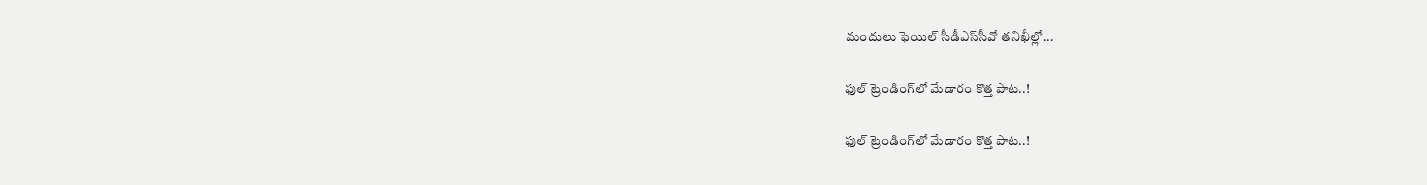మందులు ఫెయిల్‌ సీడీఎస్‌సీవో తనిఖీల్లో...

ఫుల్ ట్రెండింగ్‌లో మేడారం కొత్త పాట..!

ఫుల్ ట్రెండింగ్‌లో మేడారం కొత్త పాట..!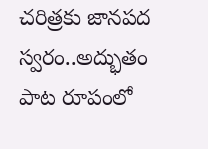చరిత్రకు జానపద స్వరం..అద్భుతం పాట రూపంలో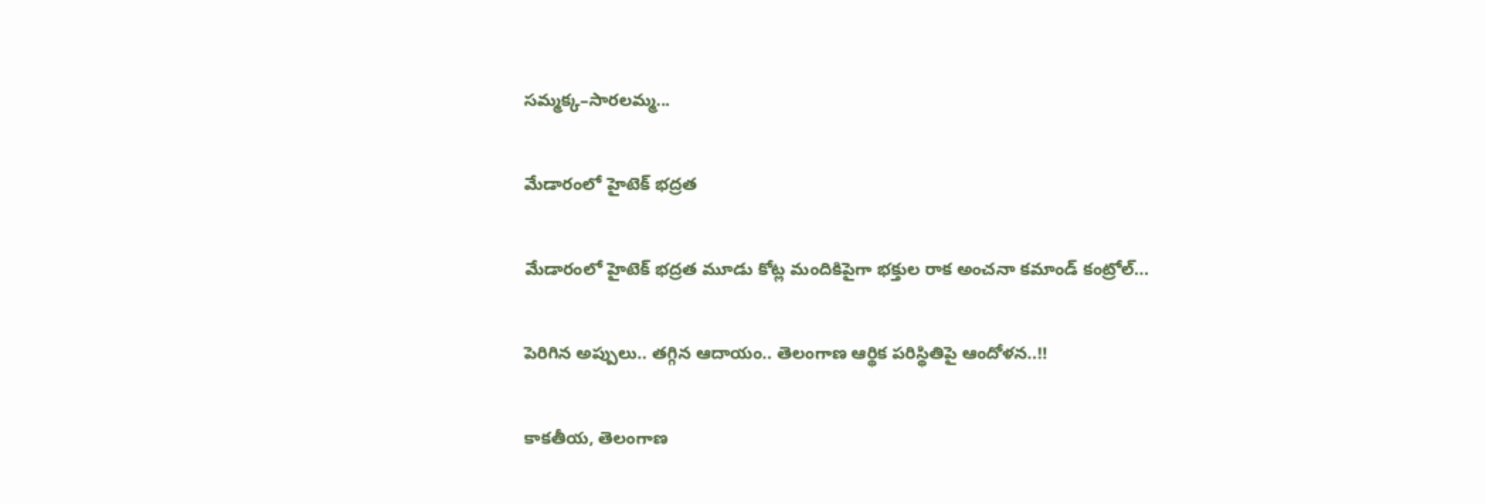సమ్మక్క–సారలమ్మ...

మేడారంలో హైటెక్ భద్రత

మేడారంలో హైటెక్ భద్రత మూడు కోట్ల మందికిపైగా భక్తుల రాక అంచనా కమాండ్ కంట్రోల్...

పెరిగిన అప్పులు.. తగ్గిన ఆదాయం.. తెలంగాణ ఆర్థిక పరిస్థితిపై ఆందోళన..!!

కాకతీయ, తెలంగాణ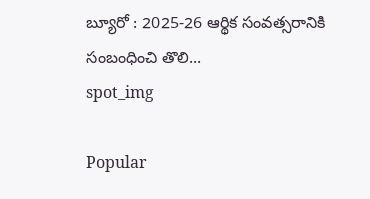బ్యూరో : 2025-26 ఆర్థిక సంవత్సరానికి సంబంధించి తొలి...
spot_img

Popular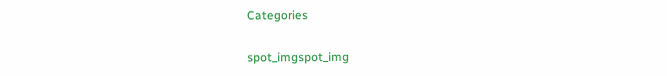Categories

spot_imgspot_img